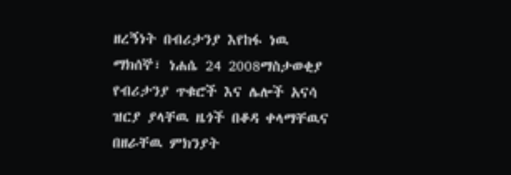ዘረኝነት በብሪታንያ እየከፋ ነዉ
ማክሰኞ፣ ነሐሴ 24 2008ማስታወቂያ
የብሪታንያ ጥቁሮች እና ሌሎች አናሳ ዝርያ ያላቸዉ ዜጎች በቆዳ ቀላማቸዉና በዘራቸዉ ምክንያት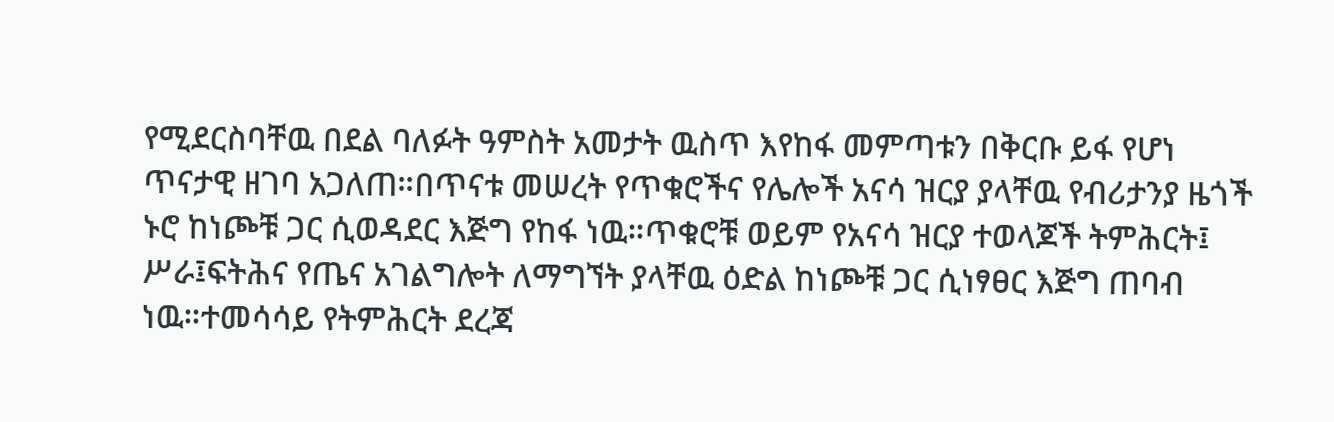የሚደርስባቸዉ በደል ባለፉት ዓምስት አመታት ዉስጥ እየከፋ መምጣቱን በቅርቡ ይፋ የሆነ ጥናታዊ ዘገባ አጋለጠ።በጥናቱ መሠረት የጥቁሮችና የሌሎች አናሳ ዝርያ ያላቸዉ የብሪታንያ ዜጎች ኑሮ ከነጮቹ ጋር ሲወዳደር እጅግ የከፋ ነዉ።ጥቁሮቹ ወይም የአናሳ ዝርያ ተወላጆች ትምሕርት፤ ሥራ፤ፍትሕና የጤና አገልግሎት ለማግኘት ያላቸዉ ዕድል ከነጮቹ ጋር ሲነፃፀር እጅግ ጠባብ ነዉ።ተመሳሳይ የትምሕርት ደረጃ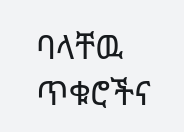ባላቸዉ ጥቁሮችና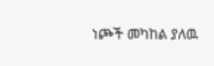ነጮች መካከል ያለዉ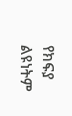የክፍያ ልዩነትም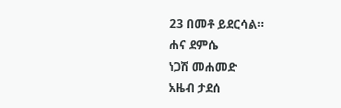23 በመቶ ይደርሳል።
ሐና ደምሴ
ነጋሽ መሐመድ
አዜብ ታደሰ